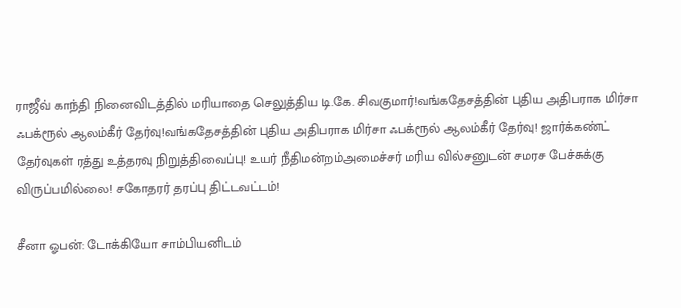ராஜீவ் காந்தி நினைவிடத்தில் மரியாதை செலுத்திய டி.கே. சிவகுமார்!வங்கதேசத்தின் புதிய அதிபராக மிர்சா ஃபக்ரூல் ஆலம்கீர் தேர்வு!வங்கதேசத்தின் புதிய அதிபராக மிர்சா ஃபக்ரூல் ஆலம்கீர் தேர்வு! ஜார்க்கண்ட் தேர்வுகள் ரத்து உத்தரவு நிறுத்திவைப்பு! உயர் நீதிமன்றம்அமைச்சர் மரிய வில்சனுடன் சமரச பேச்சுக்கு விருப்பமில்லை! சகோதரர் தரப்பு திட்டவட்டம்!

சீனா ஓபன்: டோக்கியோ சாம்பியனிடம்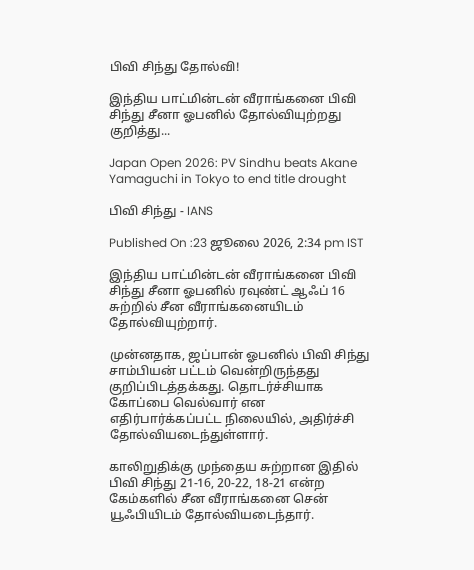பிவி சிந்து தோல்வி!

இந்திய பாட்மின்டன் வீராங்கனை பிவி சிந்து சீனா ஓபனில் தோல்வியுற்றது குறித்து...

Japan Open 2026: PV Sindhu beats Akane Yamaguchi in Tokyo to end title drought

பிவி சிந்து - IANS

Published On :23 ஜூலை 2026, 2:34 pm IST

இந்திய பாட்மின்டன் வீராங்கனை பிவி சிந்து சீனா ஓபனில் ரவுண்ட் ஆஃப் 16 சுற்றில் சீன வீராங்கனையிடம் தோல்வியுற்றார்.

முன்னதாக, ஜப்பான் ஓபனில் பிவி சிந்து சாம்பியன் பட்டம் வென்றிருந்தது குறிப்பிடத்தக்கது. தொடர்ச்சியாக கோப்பை வெல்வார் என எதிர்பார்க்கப்பட்ட நிலையில், அதிர்ச்சி தோல்வியடைந்துள்ளார்.

காலிறுதிக்கு முந்தைய சுற்றான இதில் பிவி சிந்து 21-16, 20-22, 18-21 என்ற கேம்களில் சீன வீராங்கனை சென் யூஃபியிடம் தோல்வியடைந்தார்.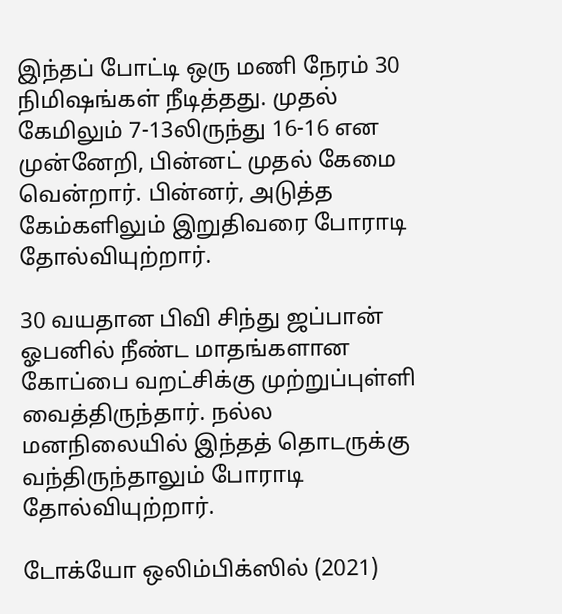இந்தப் போட்டி ஒரு மணி நேரம் 30 நிமிஷங்கள் நீடித்தது. முதல் கேமிலும் 7-13லிருந்து 16-16 என முன்னேறி, பின்னட் முதல் கேமை வென்றார். பின்னர், அடுத்த கேம்களிலும் இறுதிவரை போராடி தோல்வியுற்றார்.

30 வயதான பிவி சிந்து ஜப்பான் ஓபனில் நீண்ட மாதங்களான கோப்பை வறட்சிக்கு முற்றுப்புள்ளி வைத்திருந்தார். நல்ல மனநிலையில் இந்தத் தொடருக்கு வந்திருந்தாலும் போராடி தோல்வியுற்றார்.

டோக்யோ ஒலிம்பிக்ஸில் (2021)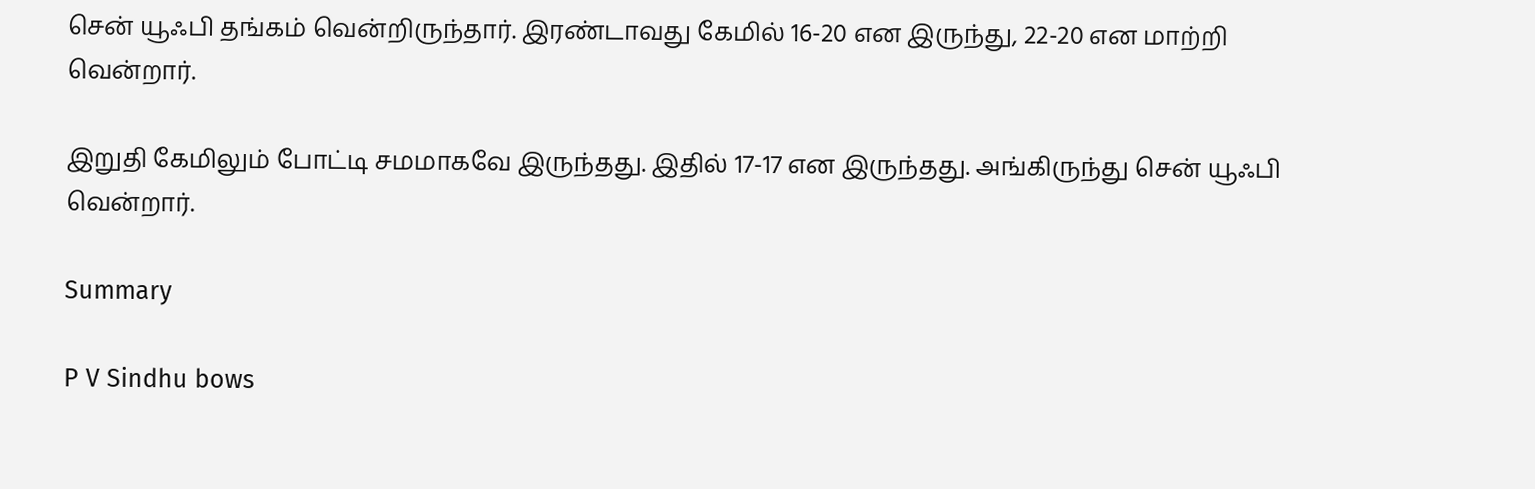சென் யூஃபி தங்கம் வென்றிருந்தார். இரண்டாவது கேமில் 16-20 என இருந்து, 22-20 என மாற்றி வென்றார்.

இறுதி கேமிலும் போட்டி சமமாகவே இருந்தது. இதில் 17-17 என இருந்தது. அங்கிருந்து சென் யூஃபி வென்றார்.

Summary

P V Sindhu bows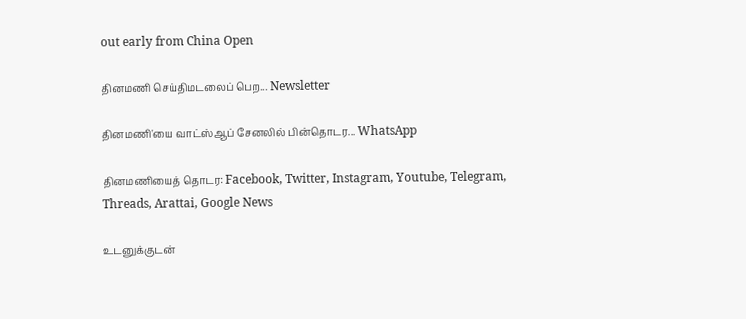out early from China Open

தினமணி செய்திமடலைப் பெற... Newsletter

தினமணி'யை வாட்ஸ்ஆப் சேனலில் பின்தொடர... WhatsApp

தினமணியைத் தொடர: Facebook, Twitter, Instagram, Youtube, Telegram, Threads, Arattai, Google News

உடனுக்குடன்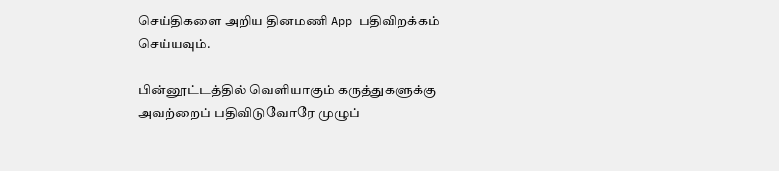செய்திகளை அறிய தினமணி App பதிவிறக்கம் செய்யவும்.

பின்னூட்டத்தில் வெளியாகும் கருத்துகளுக்கு அவற்றைப் பதிவிடுவோரே முழுப்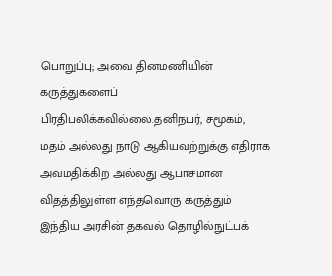பொறுப்பு; அவை தினமணியின் கருத்துகளைப் பிரதிபலிக்கவில்லை.தனிநபர், சமூகம், மதம் அல்லது நாடு ஆகியவற்றுக்கு எதிராக அவமதிக்கிற அல்லது ஆபாசமான விதத்திலுள்ள எந்தவொரு கருத்தும் இந்திய அரசின் தகவல் தொழில்நுட்பக்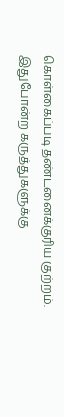கொள்கைப்படி தண்டனைக்குரிய குற்றம். இதுபோன்ற கருத்துகளுக்கு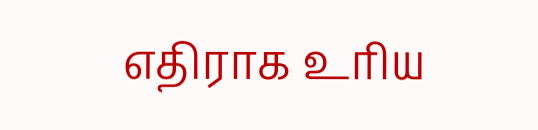எதிராக உரிய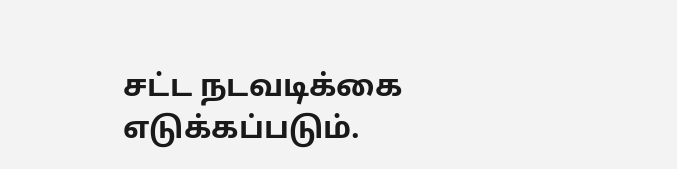சட்ட நடவடிக்கை எடுக்கப்படும்.